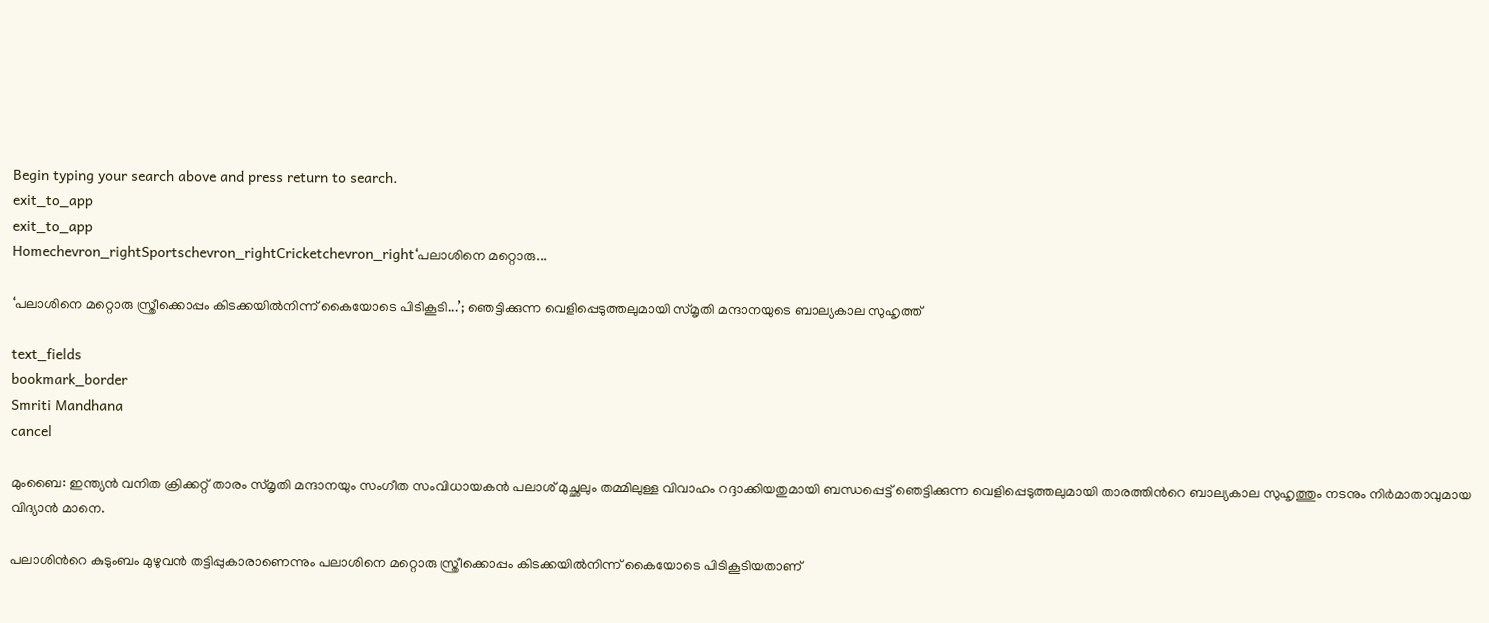Begin typing your search above and press return to search.
exit_to_app
exit_to_app
Homechevron_rightSportschevron_rightCricketchevron_right‘പലാശിനെ മറ്റൊരു...

‘പലാശിനെ മറ്റൊരു സ്ത്രീക്കൊപ്പം കിടക്കയിൽനിന്ന് കൈയോടെ പിടികൂടി...’; ഞെട്ടിക്കുന്ന വെളിപ്പെടുത്തലുമായി സ്മൃതി മന്ദാനയുടെ ബാല്യകാല സുഹൃത്ത്

text_fields
bookmark_border
Smriti Mandhana
cancel

മുംബൈ: ഇന്ത്യൻ വനിത ക്രിക്കറ്റ് താരം സ്മൃതി മന്ദാനയും സംഗീത സംവിധായകൻ പലാശ് മുച്ഛലും തമ്മിലുള്ള വിവാഹം റദ്ദാക്കിയതുമായി ബന്ധപ്പെട്ട് ഞെട്ടിക്കുന്ന വെളിപ്പെടുത്തലുമായി താരത്തിന്‍റെ ബാല്യകാല സുഹൃത്തും നടനും നിർമാതാവുമായ വിദ്യാൻ മാനെ.

പലാശിന്‍റെ കുടുംബം മുഴുവൻ തട്ടിപ്പുകാരാണെന്നും പലാശിനെ മറ്റൊരു സ്ത്രീക്കൊപ്പം കിടക്കയിൽനിന്ന് കൈയോടെ പിടികൂടിയതാണ്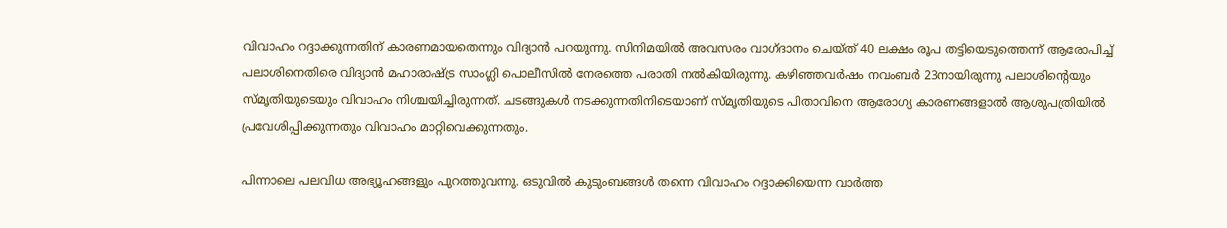വിവാഹം റദ്ദാക്കുന്നതിന് കാരണമായതെന്നും വിദ്യാൻ പറയുന്നു. സിനിമയിൽ അവസരം വാഗ്ദാനം ചെയ്ത് 40 ലക്ഷം രൂപ തട്ടിയെടുത്തെന്ന് ആരോപിച്ച് പലാശിനെതിരെ വിദ്യാൻ മഹാരാഷ്ട്ര സാംഗ്ലി പൊലീസിൽ നേരത്തെ പരാതി നൽകിയിരുന്നു. കഴിഞ്ഞവർഷം നവംബർ 23നായിരുന്നു പലാശിന്‍റെയും സ്മൃതിയുടെയും വിവാഹം നിശ്ചയിച്ചിരുന്നത്. ചടങ്ങുകൾ നടക്കുന്നതിനിടെയാണ് സ്മൃതിയുടെ പിതാവിനെ ആരോഗ്യ കാരണങ്ങളാൽ ആശുപത്രിയിൽ പ്രവേശിപ്പിക്കുന്നതും വിവാഹം മാറ്റിവെക്കുന്നതും.

പിന്നാലെ പലവിധ അഭ്യൂഹങ്ങളും പുറത്തുവന്നു. ഒടുവിൽ കുടുംബങ്ങൾ തന്നെ വിവാഹം റദ്ദാക്കിയെന്ന വാർത്ത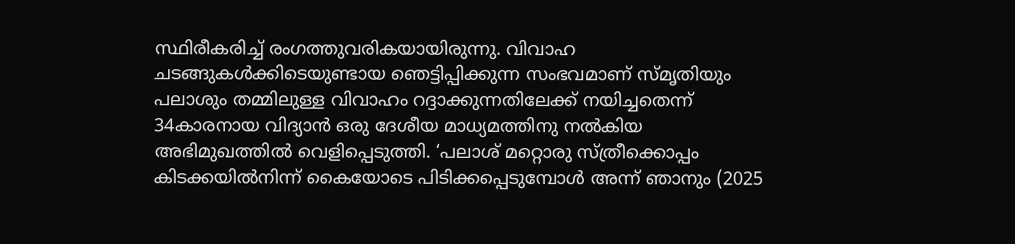സ്ഥിരീകരിച്ച് രംഗത്തുവരികയായിരുന്നു. വിവാഹ ചടങ്ങുകൾക്കിടെയുണ്ടായ ഞെട്ടിപ്പിക്കുന്ന സംഭവമാണ് സ്മൃതിയും പലാശും തമ്മിലുള്ള വിവാഹം റദ്ദാക്കുന്നതിലേക്ക് നയിച്ചതെന്ന് 34കാരനായ വിദ്യാൻ ഒരു ദേശീയ മാധ്യമത്തിനു നൽകിയ അഭിമുഖത്തിൽ വെളിപ്പെടുത്തി. ‘പലാശ് മറ്റൊരു സ്ത്രീക്കൊപ്പം കിടക്കയിൽനിന്ന് കൈയോടെ പിടിക്കപ്പെടുമ്പോൾ അന്ന് ഞാനും (2025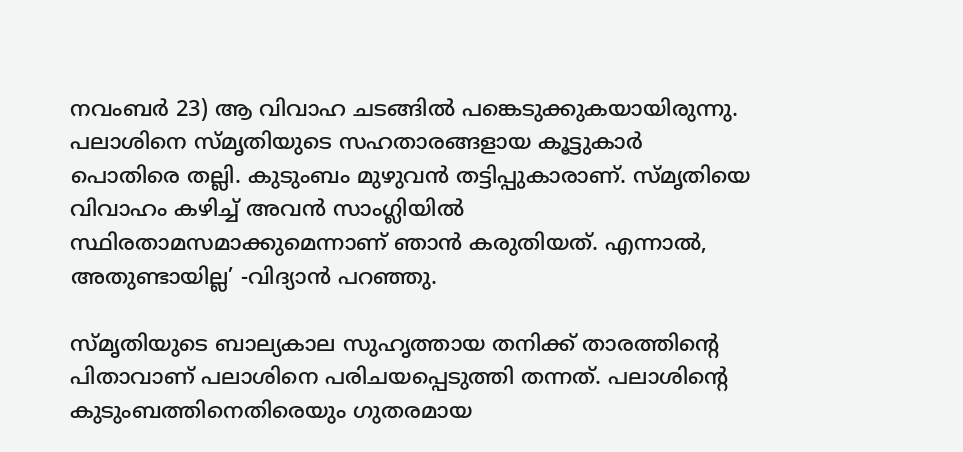നവംബർ 23) ആ വിവാഹ ചടങ്ങിൽ പങ്കെടുക്കുകയായിരുന്നു. പലാശിനെ സ്മൃതിയുടെ സഹതാരങ്ങളായ കൂട്ടുകാർ പൊതിരെ തല്ലി. കുടുംബം മുഴുവൻ തട്ടിപ്പുകാരാണ്. സ്മൃതിയെ വിവാഹം കഴിച്ച് അവൻ സാംഗ്ലിയിൽ സ്ഥിരതാമസമാക്കുമെന്നാണ് ഞാൻ കരുതിയത്. എന്നാൽ, അതുണ്ടായില്ല’ -വിദ്യാൻ പറഞ്ഞു.

സ്മൃതിയുടെ ബാല്യകാല സുഹൃത്തായ തനിക്ക് താരത്തിന്‍റെ പിതാവാണ് പലാശിനെ പരിചയപ്പെടുത്തി തന്നത്. പലാശിന്‍റെ കുടുംബത്തിനെതിരെയും ഗുതരമായ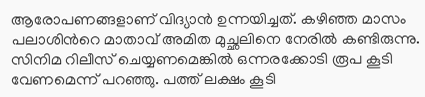ആരോപണങ്ങളാണ് വിദ്യാൻ ഉന്നയിച്ചത്. കഴിഞ്ഞ മാസം പലാശിന്‍റെ മാതാവ് അമിത മുച്ഛലിനെ നേരില്‍ കണ്ടിരുന്നു. സിനിമ റിലീസ് ചെയ്യണമെങ്കില്‍ ഒന്നരക്കോടി രൂപ കൂടി വേണമെന്ന് പറഞ്ഞു. പത്ത് ലക്ഷം കൂടി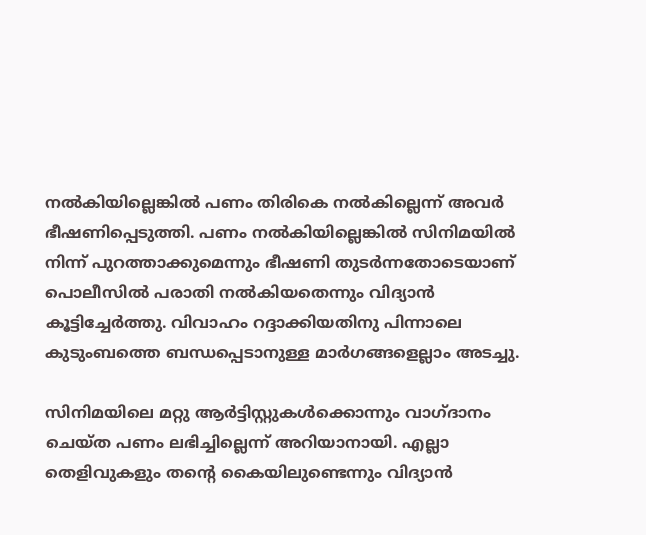നല്‍കിയില്ലെങ്കില്‍ പണം തിരികെ നല്‍കില്ലെന്ന് അവര്‍ ഭീഷണിപ്പെടുത്തി. പണം നല്‍കിയില്ലെങ്കില്‍ സിനിമയില്‍ നിന്ന് പുറത്താക്കുമെന്നും ഭീഷണി തുടർന്നതോടെയാണ് പൊലീസിൽ പരാതി നൽകിയതെന്നും വിദ്യാൻ കൂട്ടിച്ചേർത്തു. വിവാഹം റദ്ദാക്കിയതിനു പിന്നാലെ കുടുംബത്തെ ബന്ധപ്പെടാനുള്ള മാർഗങ്ങളെല്ലാം അടച്ചു.

സിനിമയിലെ മറ്റു ആർട്ടിസ്റ്റുകൾക്കൊന്നും വാഗ്ദാനം ചെയ്ത പണം ലഭിച്ചില്ലെന്ന് അറിയാനായി. എല്ലാ തെളിവുകളും തന്‍റെ കൈയിലുണ്ടെന്നും വിദ്യാൻ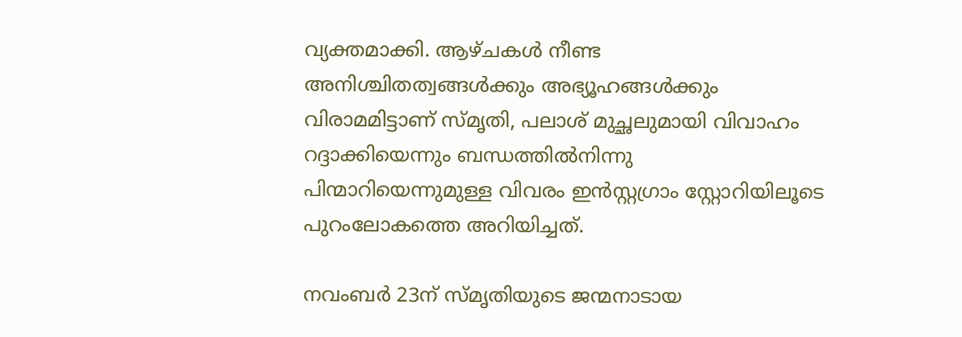വ്യക്തമാക്കി. ആഴ്ചകൾ നീണ്ട അനിശ്ചിതത്വങ്ങൾക്കും അഭ്യൂഹങ്ങൾക്കും വിരാമമിട്ടാണ് സ്മൃതി, പലാശ് മുച്ഛലുമായി വിവാഹം റദ്ദാക്കിയെന്നും ബന്ധത്തിൽനിന്നു പിന്മാറിയെന്നുമുള്ള വിവരം ഇൻസ്റ്റഗ്രാം സ്റ്റോറിയിലൂടെ പുറംലോകത്തെ അറിയിച്ചത്.

നവംബർ 23ന് സ്മൃതിയുടെ ജന്മനാടായ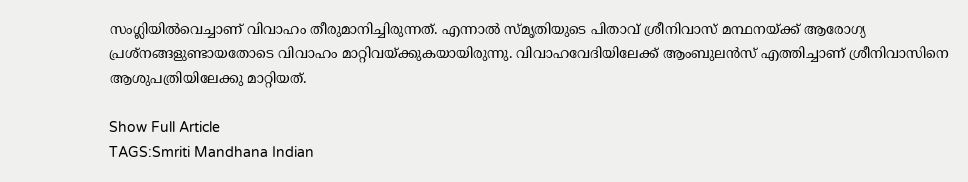സംഗ്ലിയിൽവെച്ചാണ് വിവാഹം തീരുമാനിച്ചിരുന്നത്. എന്നാൽ സ്മൃതിയുടെ പിതാവ് ശ്രീനിവാസ് മന്ഥനയ്ക്ക് ആരോഗ്യ പ്രശ്നങ്ങളുണ്ടായതോടെ വിവാഹം മാറ്റിവയ്ക്കുകയായിരുന്നു. വിവാഹവേദിയിലേക്ക് ആംബുലൻസ് എത്തിച്ചാണ് ശ്രീനിവാസിനെ ആശുപത്രിയിലേക്കു മാറ്റിയത്.

Show Full Article
TAGS:Smriti Mandhana Indian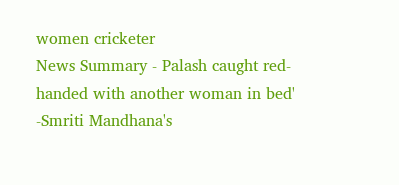women cricketer
News Summary - Palash caught red-handed with another woman in bed' -Smriti Mandhana's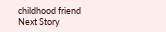childhood friend
Next Story